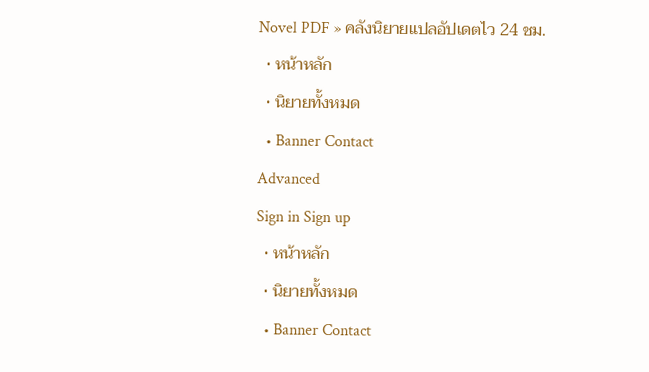Novel PDF » คลังนิยายแปลอัปเดตไว 24 ชม.
  • หน้าหลัก
  • นิยายทั้งหมด
  • Banner Contact
Advanced
Sign in Sign up
  • หน้าหลัก
  • นิยายทั้งหมด
  • Banner Contact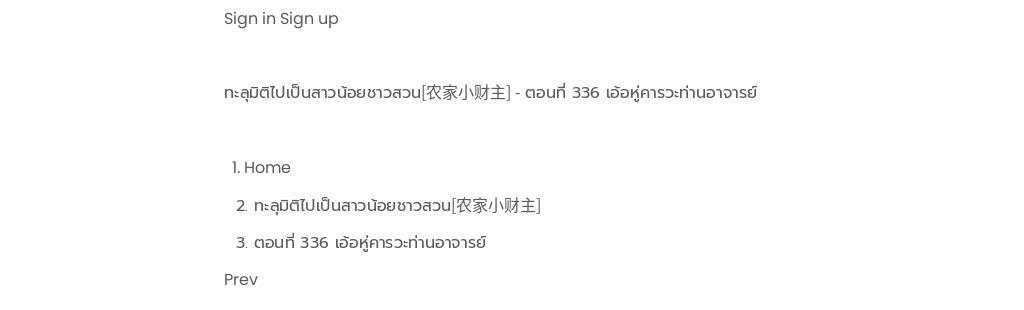Sign in Sign up

ทะลุมิติไปเป็นสาวน้อยชาวสวน[农家小财主] - ตอนที่ 336 เอ้อหู่คารวะท่านอาจารย์

  1. Home
  2. ทะลุมิติไปเป็นสาวน้อยชาวสวน[农家小财主]
  3. ตอนที่ 336 เอ้อหู่คารวะท่านอาจารย์
Prev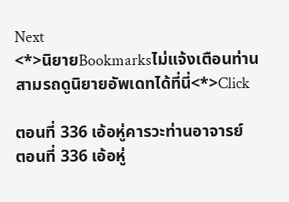Next
<*>นิยายBookmarksไม่แจ้งเตือนท่านสามรถดูนิยายอัพเดทได้ที่นี่<*>Click

ตอนที่ 336 เอ้อหู่คารวะท่านอาจารย์
ตอนที่ 336 เอ้อหู่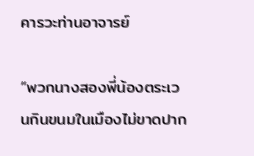คารวะท่านอาจารย์

“พวกนางสองพี่น้องตระเวนกินขนมในเมืองไม่ขาดปาก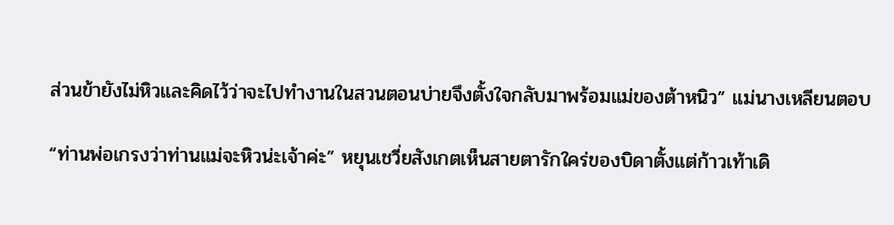ส่วนข้ายังไม่หิวและคิดไว้ว่าจะไปทำงานในสวนตอนบ่ายจึงตั้งใจกลับมาพร้อมแม่ของต้าหนิว” แม่นางเหลียนตอบ

“ท่านพ่อเกรงว่าท่านแม่จะหิวน่ะเจ้าค่ะ” หยุนเชวี่ยสังเกตเห็นสายตารักใคร่ของบิดาตั้งแต่ก้าวเท้าเดิ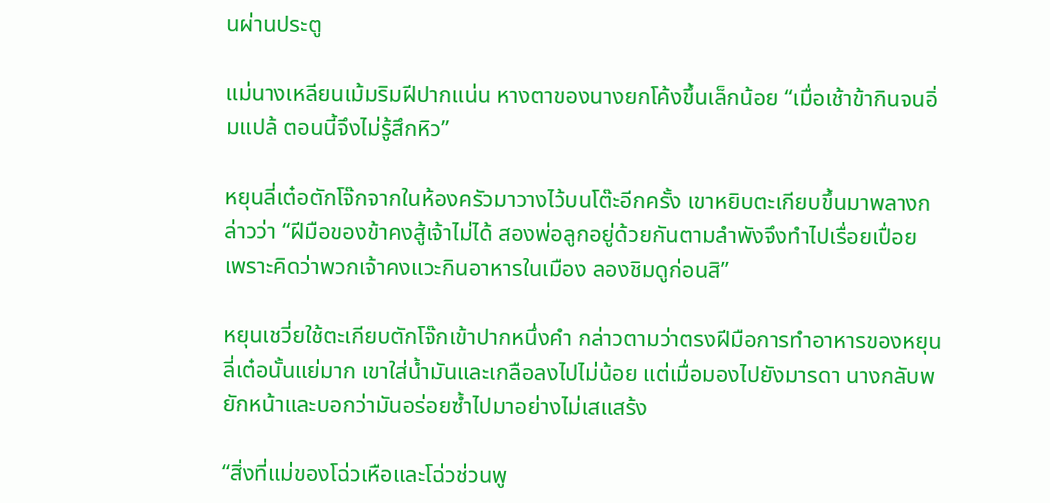นผ่านประตู

แม่นางเหลียนเม้มริมฝีปากแน่น หางตาของนางยกโค้งขึ้นเล็กน้อย “เมื่อเช้าข้ากินจนอิ่มแปล้ ตอนนี้จึงไม่รู้สึกหิว”

หยุนลี่เต๋อตักโจ๊กจากในห้องครัวมาวางไว้บนโต๊ะอีกครั้ง เขาหยิบตะเกียบขึ้นมาพลางกล่าวว่า “ฝีมือของข้าคงสู้เจ้าไม่ได้ สองพ่อลูกอยู่ด้วยกันตามลำพังจึงทำไปเรื่อยเปื่อย เพราะคิดว่าพวกเจ้าคงแวะกินอาหารในเมือง ลองชิมดูก่อนสิ”

หยุนเชวี่ยใช้ตะเกียบตักโจ๊กเข้าปากหนึ่งคำ กล่าวตามว่าตรงฝีมือการทำอาหารของหยุนลี่เต๋อนั้นแย่มาก เขาใส่น้ำมันและเกลือลงไปไม่น้อย แต่เมื่อมองไปยังมารดา นางกลับพยักหน้าและบอกว่ามันอร่อยซ้ำไปมาอย่างไม่เสแสร้ง

“สิ่งที่แม่ของโฉ่วเหือและโฉ่วช่วนพู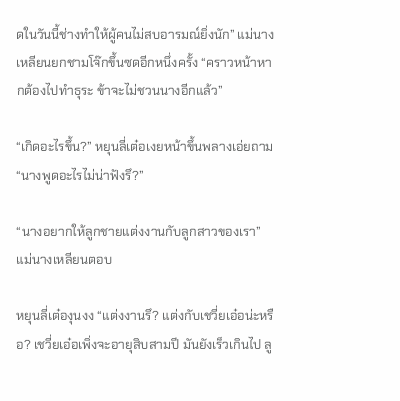ดในวันนี้ช่างทำให้ผู้คนไม่สบอารมณ์ยิ่งนัก” แม่นางเหลียนยกชามโจ๊กขึ้นซดอีกหนึ่งครั้ง “คราวหน้าหากต้องไปทำธุระ ข้าจะไม่ชวนนางอีกแล้ว”

“เกิดอะไรขึ้น?” หยุนลี่เต๋อเงยหน้าขึ้นพลางเอ่ยถาม “นางพูดอะไรไม่น่าฟังรึ?”

“นางอยากให้ลูกชายแต่งงานกับลูกสาวของเรา” แม่นางเหลียนตอบ

หยุนลี่เต๋องุนงง “แต่งงานรึ? แต่งกับเชวี่ยเอ๋อน่ะหรือ? เชวี่ยเอ๋อเพิ่งจะอายุสิบสามปี มันยังเร็วเกินไป ลู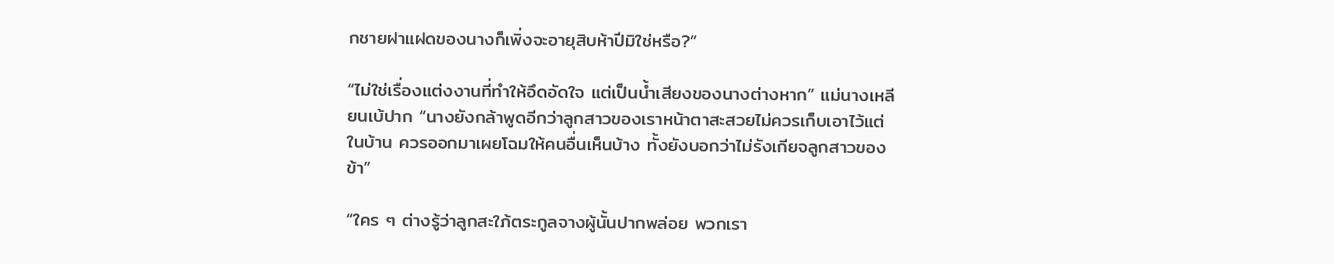กชายฝาแฝดของนางก็เพิ่งจะอายุสิบห้าปีมิใช่หรือ?”

“ไม่ใช่เรื่องแต่งงานที่ทำให้อึดอัดใจ แต่เป็นน้ำเสียงของนางต่างหาก” แม่นางเหลียนเบ้ปาก “นางยังกล้าพูดอีกว่าลูกสาวของเราหน้าตาสะสวยไม่ควรเก็บเอาไว้แต่ในบ้าน ควรออกมาเผยโฉมให้คนอื่นเห็นบ้าง ทั้งยังบอกว่าไม่รังเกียจลูกสาวของข้า”

“ใคร ๆ ต่างรู้ว่าลูกสะใภ้ตระกูลจางผู้นั้นปากพล่อย พวกเรา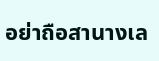อย่าถือสานางเล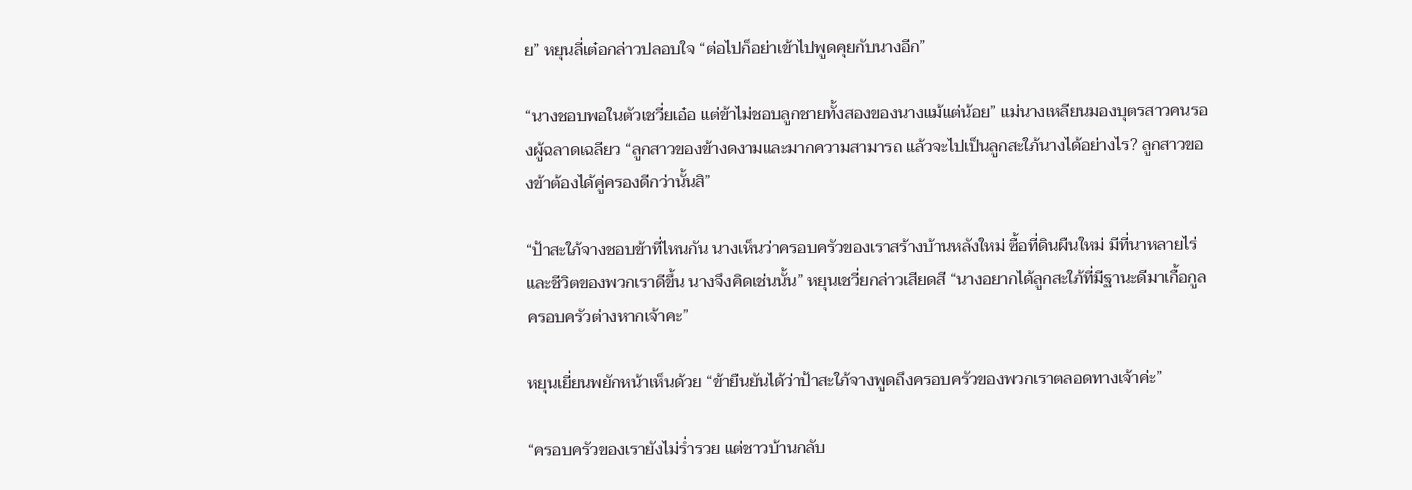ย” หยุนลี่เต๋อกล่าวปลอบใจ “ต่อไปก็อย่าเข้าไปพูดคุยกับนางอีก”

“นางชอบพอในตัวเชวี่ยเอ๋อ แต่ข้าไม่ชอบลูกชายทั้งสองของนางแม้แต่น้อย” แม่นางเหลียนมองบุตรสาวคนรองผู้ฉลาดเฉลียว “ลูกสาวของข้างดงามและมากความสามารถ แล้วจะไปเป็นลูกสะใภ้นางได้อย่างไร? ลูกสาวของข้าต้องได้คู่ครองดีกว่านั้นสิ”

“ป้าสะใภ้จางชอบข้าที่ไหนกัน นางเห็นว่าครอบครัวของเราสร้างบ้านหลังใหม่ ซื้อที่ดินผืนใหม่ มีที่นาหลายไร่ และชีวิตของพวกเราดีขึ้น นางจึงคิดเช่นนั้น” หยุนเชวี่ยกล่าวเสียดสี “นางอยากได้ลูกสะใภ้ที่มีฐานะดีมาเกื้อกูลครอบครัวต่างหากเจ้าคะ”

หยุนเยี่ยนพยักหน้าเห็นด้วย “ข้ายืนยันได้ว่าป้าสะใภ้จางพูดถึงครอบครัวของพวกเราตลอดทางเจ้าค่ะ”

“ครอบครัวของเรายังไม่ร่ำรวย แต่ชาวบ้านกลับ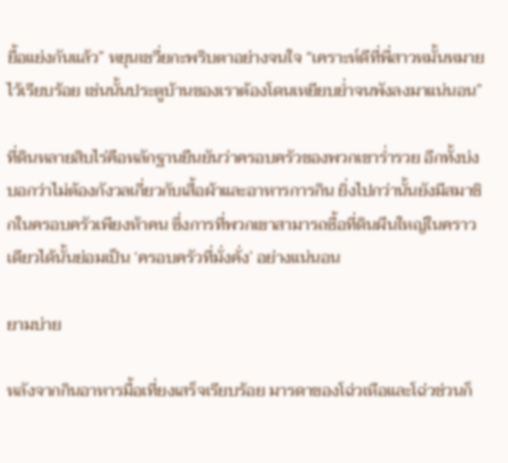ยื้อแย่งกันแล้ว” หยุนเชวี่ยกะพริบตาอย่างจนใจ “เคราะห์ดีที่พี่สาวหมั้นหมายไว้เรียบร้อย เช่นนั้นประตูบ้านของเราต้องโดนเหยียบย่ำจนพังลงมาแน่นอน”

ที่ดินหลายสิบไร่คือหลักฐานยืนยันว่าครอบครัวของพวกเขาร่ำรวย อีกทั้งบ่งบอกว่าไม่ต้องกังวลเกี่ยวกับเสื้อผ้าและอาหารการกิน ยิ่งไปกว่านั้นยังมีสมาชิกในครอบครัวเพียงห้าคน ซึ่งการที่พวกเขาสามารถซื้อที่ดินผืนใหญ่ในคราวเดียวได้นั้นย่อมเป็น ‘ครอบครัวที่มั่งคั่ง’ อย่างแน่นอน

ยามบ่าย

หลังจากกินอาหารมื้อเที่ยงเสร็จเรียบร้อย มารดาของโฉ่วเหือและโฉ่วช่วนก็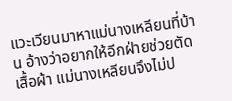แวะเวียนมาหาแม่นางเหลียนที่บ้าน อ้างว่าอยากให้อีกฝ่ายช่วยตัดเสื้อผ้า แม่นางเหลียนจึงไม่ป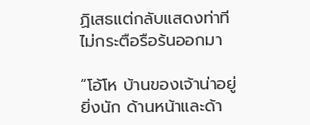ฏิเสธแต่กลับแสดงท่าทีไม่กระตือรือร้นออกมา

“โอ้โห บ้านของเจ้าน่าอยู่ยิ่งนัก ด้านหน้าและด้า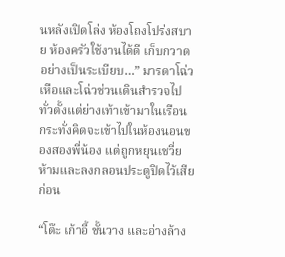นหลังเปิดโล่ง ห้องโถงโปร่งสบาย ห้องครัวใช้งานได้ดี เก็บกวาดอย่างเป็นระเบียบ…” มารดาโฉ่วเหือและโฉ่วช่วนเดินสำรวจไปทั่วตั้งแต่ย่างเท้าเข้ามาในเรือน กระทั่งคิดจะเข้าไปในห้องนอนของสองพี่น้อง แต่ถูกหยุนเชวี่ยห้ามและลงกลอนประตูปิดไว้เสียก่อน

“โต๊ะ เก้าอี้ ชั้นวาง และอ่างล้าง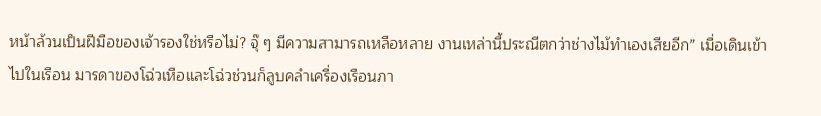หน้าล้วนเป็นฝีมือของเจ้ารองใช่หรือไม่? จุ๊ ๆ มีความสามารถเหลือหลาย งานเหล่านี้ประณีตกว่าช่างไม้ทำเองเสียอีก” เมื่อเดินเข้าไปในเรือน มารดาของโฉ่วเหือและโฉ่วช่วนก็ลูบคลำเครื่องเรือนภา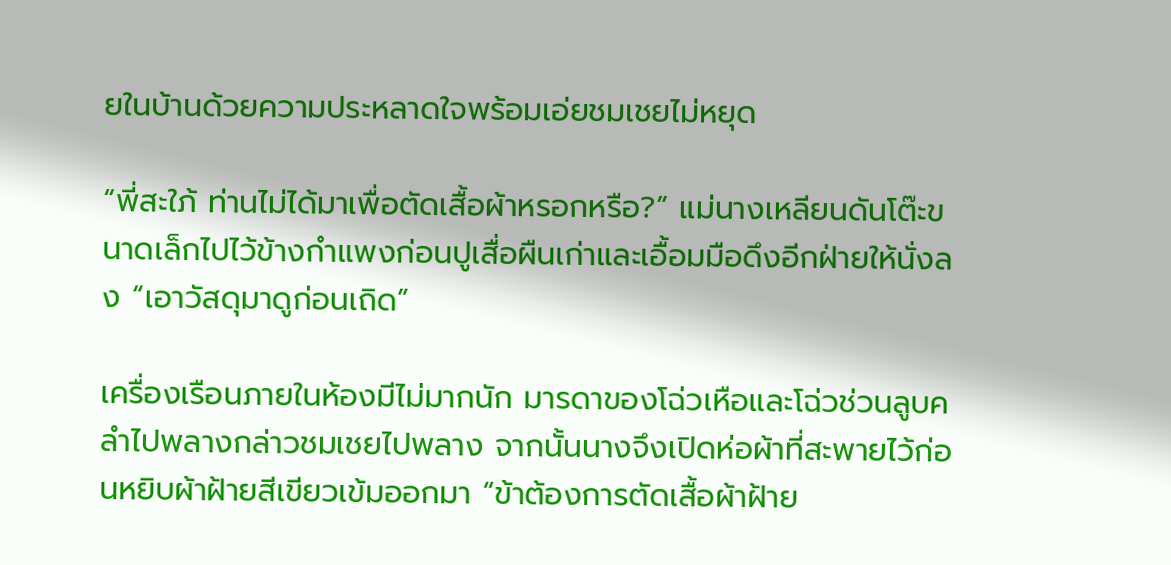ยในบ้านด้วยความประหลาดใจพร้อมเอ่ยชมเชยไม่หยุด

“พี่สะใภ้ ท่านไม่ได้มาเพื่อตัดเสื้อผ้าหรอกหรือ?” แม่นางเหลียนดันโต๊ะขนาดเล็กไปไว้ข้างกำแพงก่อนปูเสื่อผืนเก่าและเอื้อมมือดึงอีกฝ่ายให้นั่งลง “เอาวัสดุมาดูก่อนเถิด”

เครื่องเรือนภายในห้องมีไม่มากนัก มารดาของโฉ่วเหือและโฉ่วช่วนลูบคลำไปพลางกล่าวชมเชยไปพลาง จากนั้นนางจึงเปิดห่อผ้าที่สะพายไว้ก่อนหยิบผ้าฝ้ายสีเขียวเข้มออกมา “ข้าต้องการตัดเสื้อผ้าฝ้าย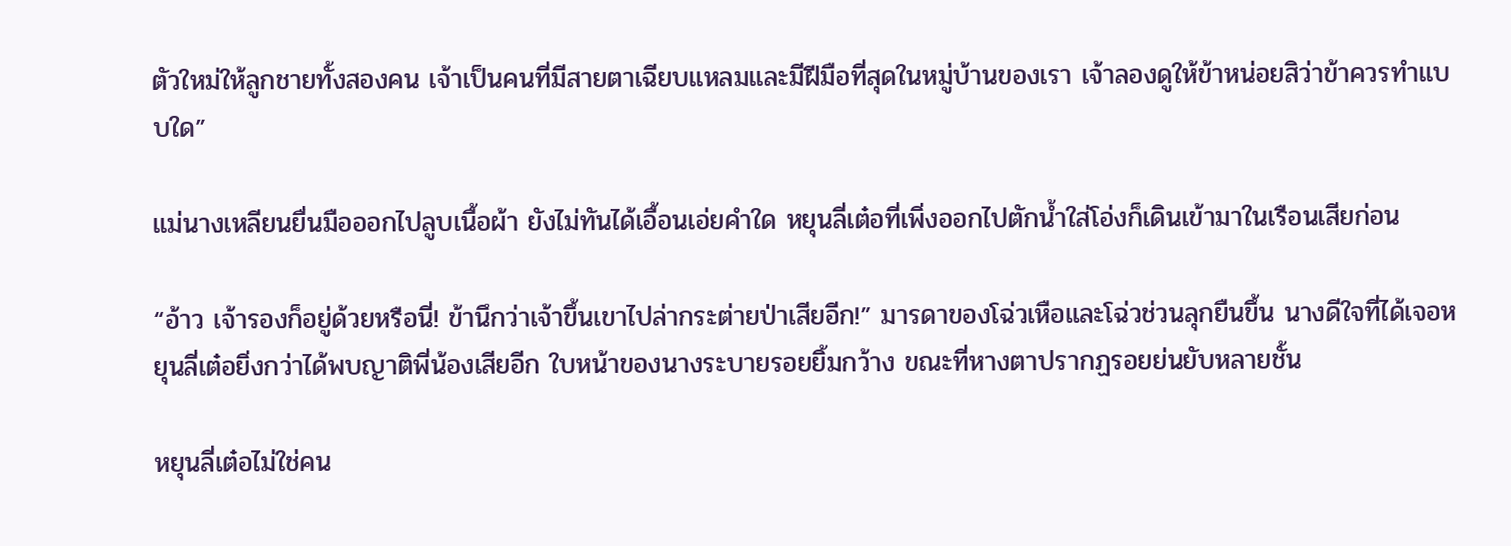ตัวใหม่ให้ลูกชายทั้งสองคน เจ้าเป็นคนที่มีสายตาเฉียบแหลมและมีฝีมือที่สุดในหมู่บ้านของเรา เจ้าลองดูให้ข้าหน่อยสิว่าข้าควรทำแบบใด”

แม่นางเหลียนยื่นมือออกไปลูบเนื้อผ้า ยังไม่ทันได้เอื้อนเอ่ยคำใด หยุนลี่เต๋อที่เพิ่งออกไปตักน้ำใส่โอ่งก็เดินเข้ามาในเรือนเสียก่อน

“อ้าว เจ้ารองก็อยู่ด้วยหรือนี่! ข้านึกว่าเจ้าขึ้นเขาไปล่ากระต่ายป่าเสียอีก!” มารดาของโฉ่วเหือและโฉ่วช่วนลุกยืนขึ้น นางดีใจที่ได้เจอหยุนลี่เต๋อยิ่งกว่าได้พบญาติพี่น้องเสียอีก ใบหน้าของนางระบายรอยยิ้มกว้าง ขณะที่หางตาปรากฏรอยย่นยับหลายชั้น

หยุนลี่เต๋อไม่ใช่คน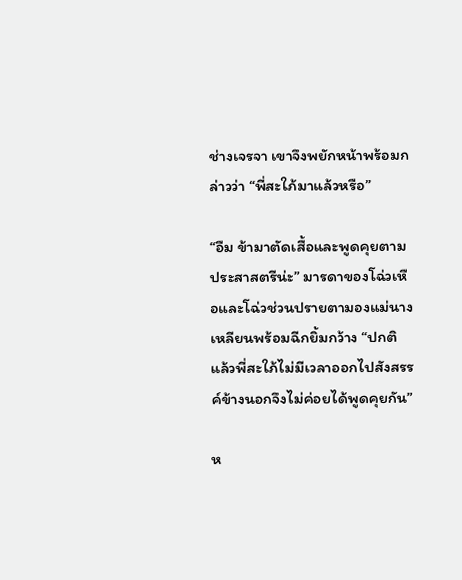ช่างเจรจา เขาจึงพยักหน้าพร้อมกล่าวว่า “พี่สะใภ้มาแล้วหรือ”

“อืม ข้ามาตัดเสื้อและพูดคุยตามประสาสตรีน่ะ” มารดาของโฉ่วเหือและโฉ่วช่วนปรายตามองแม่นางเหลียนพร้อมฉีกยิ้มกว้าง “ปกติแล้วพี่สะใภ้ไม่มีเวลาออกไปสังสรรค์ข้างนอกจึงไม่ค่อยได้พูดคุยกัน”

ห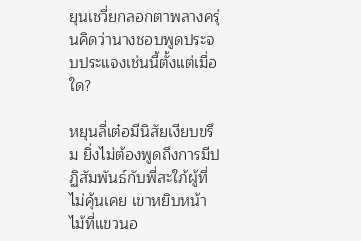ยุนเชวี่ยกลอกตาพลางครุ่นคิดว่านางชอบพูดประจบประแจงเช่นนี้ตั้งแต่เมื่อใด?

หยุนลี่เต๋อมีนิสัยเงียบขรึม ยิ่งไม่ต้องพูดถึงการมีปฏิสัมพันธ์กับพี่สะใภ้ผู้ที่ไม่คุ้นเคย เขาหยิบหน้าไม้ที่แขวนอ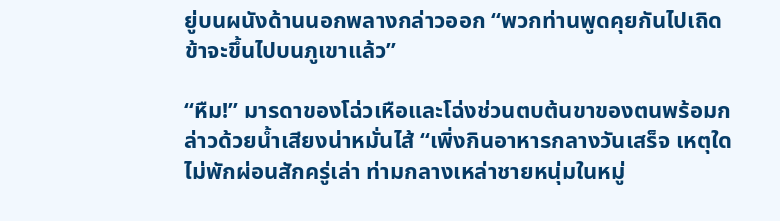ยู่บนผนังด้านนอกพลางกล่าวออก “พวกท่านพูดคุยกันไปเถิด ข้าจะขึ้นไปบนภูเขาแล้ว”

“หืม!” มารดาของโฉ่วเหือและโฉ่งช่วนตบต้นขาของตนพร้อมกล่าวด้วยน้ำเสียงน่าหมั่นไส้ “เพิ่งกินอาหารกลางวันเสร็จ เหตุใดไม่พักผ่อนสักครู่เล่า ท่ามกลางเหล่าชายหนุ่มในหมู่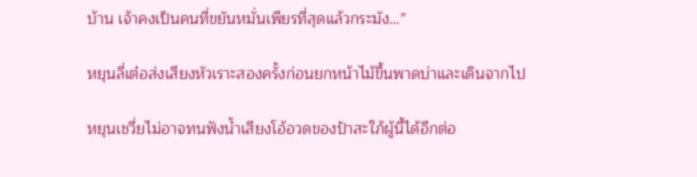บ้าน เจ้าคงเป็นคนที่ขยันหมั่นเพียรที่สุดแล้วกระมัง…”

หยุนลี่เต๋อส่งเสียงหัวเราะสองครั้งก่อนยกหน้าไม้ขึ้นพาดบ่าและเดินจากไป

หยุนเชวี่ยไม่อาจทนฟังน้ำเสียงโอ้อวดของป้าสะใภ้ผู้นี้ได้อีกต่อ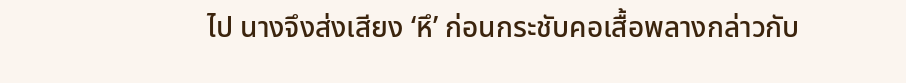ไป นางจึงส่งเสียง ‘หึ’ ก่อนกระชับคอเสื้อพลางกล่าวกับ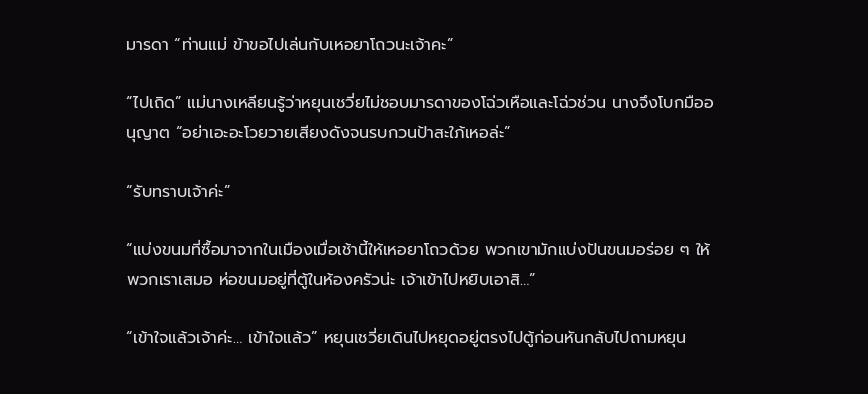มารดา “ท่านแม่ ข้าขอไปเล่นกับเหอยาโถวนะเจ้าคะ”

“ไปเถิด” แม่นางเหลียนรู้ว่าหยุนเชวี่ยไม่ชอบมารดาของโฉ่วเหือและโฉ่วช่วน นางจึงโบกมืออนุญาต “อย่าเอะอะโวยวายเสียงดังจนรบกวนป้าสะใภ้เหอล่ะ”

“รับทราบเจ้าค่ะ”

“แบ่งขนมที่ซื้อมาจากในเมืองเมื่อเช้านี้ให้เหอยาโถวด้วย พวกเขามักแบ่งปันขนมอร่อย ๆ ให้พวกเราเสมอ ห่อขนมอยู่ที่ตู้ในห้องครัวน่ะ เจ้าเข้าไปหยิบเอาสิ…”

“เข้าใจแล้วเจ้าค่ะ… เข้าใจแล้ว” หยุนเชวี่ยเดินไปหยุดอยู่ตรงไปตู้ก่อนหันกลับไปถามหยุน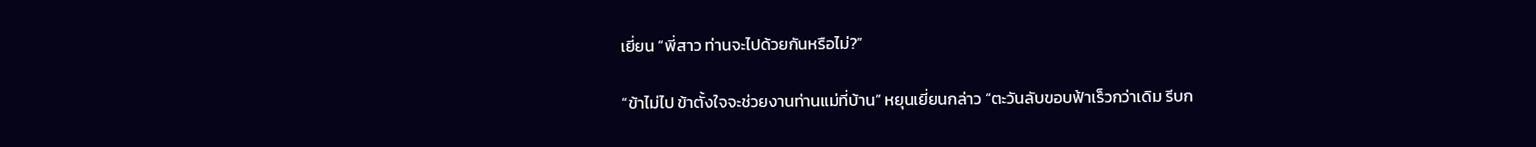เยี่ยน “พี่สาว ท่านจะไปด้วยกันหรือไม่?”

“ข้าไม่ไป ข้าตั้งใจจะช่วยงานท่านแม่ที่บ้าน” หยุนเยี่ยนกล่าว “ตะวันลับขอบฟ้าเร็วกว่าเดิม รีบก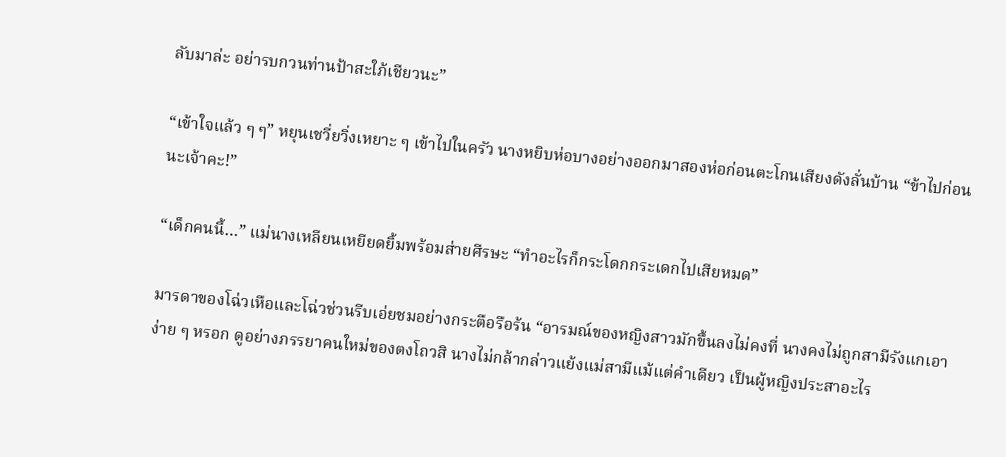ลับมาล่ะ อย่ารบกวนท่านป้าสะใภ้เชียวนะ”

“เข้าใจแล้ว ๆ ๆ” หยุนเชวี่ยวิ่งเหยาะ ๆ เข้าไปในครัว นางหยิบห่อบางอย่างออกมาสองห่อก่อนตะโกนเสียงดังลั่นบ้าน “ข้าไปก่อนนะเจ้าคะ!”

“เด็กคนนี้…” แม่นางเหลียนเหยียดยิ้มพร้อมส่ายศีรษะ “ทำอะไรก็กระโดกกระเดกไปเสียหมด”

มารดาของโฉ่วเหือและโฉ่วช่วนรีบเอ่ยชมอย่างกระตือรือร้น “อารมณ์ของหญิงสาวมักขึ้นลงไม่คงที่ นางคงไม่ถูกสามีรังแกเอาง่าย ๆ หรอก ดูอย่างภรรยาคนใหม่ของตงโถวสิ นางไม่กล้ากล่าวแย้งแม่สามีแม้แต่คำเดียว เป็นผู้หญิงประสาอะไร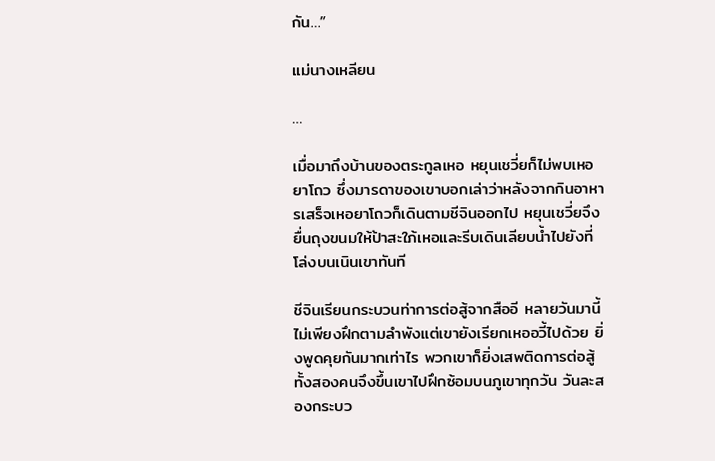กัน…”

แม่นางเหลียน

…

เมื่อมาถึงบ้านของตระกูลเหอ หยุนเชวี่ยก็ไม่พบเหอยาโถว ซึ่งมารดาของเขาบอกเล่าว่าหลังจากกินอาหารเสร็จเหอยาโถวก็เดินตามชีจินออกไป หยุนเชวี่ยจึงยื่นถุงขนมให้ป้าสะใภ้เหอและรีบเดินเลียบน้ำไปยังที่โล่งบนเนินเขาทันที

ชีจินเรียนกระบวนท่าการต่อสู้จากสืออี หลายวันมานี้ไม่เพียงฝึกตามลำพังแต่เขายังเรียกเหออวี้ไปด้วย ยิ่งพูดคุยกันมากเท่าไร พวกเขาก็ยิ่งเสพติดการต่อสู้ ทั้งสองคนจึงขึ้นเขาไปฝึกซ้อมบนภูเขาทุกวัน วันละสองกระบว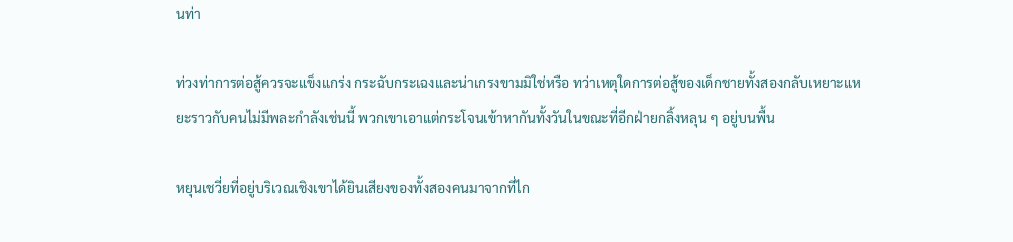นท่า

ท่วงท่าการต่อสู้ควรจะแข็งแกร่ง กระฉับกระเฉงและน่าเกรงขามมิใช่หรือ ทว่าเหตุใดการต่อสู้ของเด็กชายทั้งสองกลับเหยาะแหยะราวกับคนไม่มีพละกำลังเช่นนี้ พวกเขาเอาแต่กระโจนเข้าหากันทั้งวันในขณะที่อีกฝ่ายกลิ้งหลุน ๆ อยู่บนพื้น

หยุนเชวี่ยที่อยู่บริเวณเชิงเขาได้ยินเสียงของทั้งสองคนมาจากที่ไก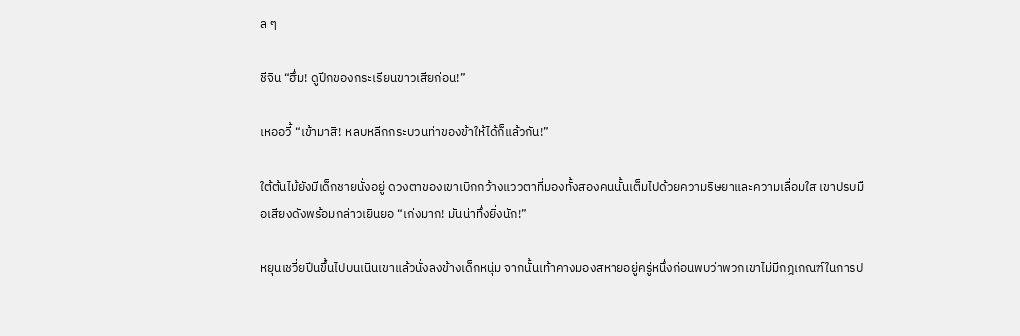ล ๆ

ชีจิน “ฮึ่ม! ดูปีกของกระเรียนขาวเสียก่อน!”

เหออวี้ “เข้ามาสิ! หลบหลีกกระบวนท่าของข้าให้ได้ก็แล้วกัน!”

ใต้ต้นไม้ยังมีเด็กชายนั่งอยู่ ดวงตาของเขาเบิกกว้างแววตาที่มองทั้งสองคนนั้นเต็มไปด้วยความริษยาและความเลื่อมใส เขาปรบมือเสียงดังพร้อมกล่าวเยินยอ “เก่งมาก! มันน่าทึ่งยิ่งนัก!”

หยุนเชวี่ยปีนขึ้นไปบนเนินเขาแล้วนั่งลงข้างเด็กหนุ่ม จากนั้นเท้าคางมองสหายอยู่ครู่หนึ่งก่อนพบว่าพวกเขาไม่มีกฎเกณฑ์ในการป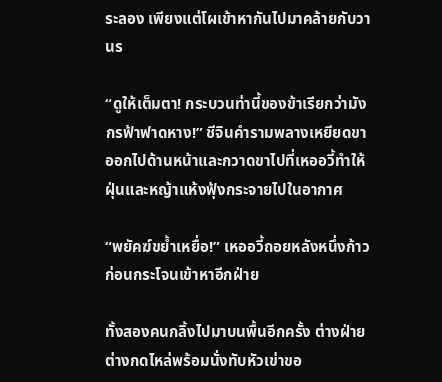ระลอง เพียงแต่โผเข้าหากันไปมาคล้ายกับวานร

“ดูให้เต็มตา! กระบวนท่านี้ของข้าเรียกว่ามังกรฟ้าฟาดหาง!” ชีจินคำรามพลางเหยียดขาออกไปด้านหน้าและกวาดขาไปที่เหออวี้ทำให้ฝุ่นและหญ้าแห้งฟุ้งกระจายไปในอากาศ

“พยัคฆ์ขย้ำเหยื่อ!” เหออวี้ถอยหลังหนึ่งก้าวก่อนกระโจนเข้าหาอีกฝ่าย

ทั้งสองคนกลิ้งไปมาบนพื้นอีกครั้ง ต่างฝ่ายต่างกดไหล่พร้อมนั่งทับหัวเข่าขอ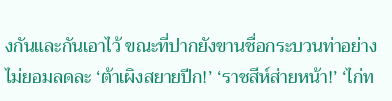งกันและกันเอาไว้ ขณะที่ปากยังขานชื่อกระบวนท่าอย่างไม่ยอมลดละ ‘ต้าเผิงสยายปีก!’ ‘ราชสีห์ส่ายหน้า!’ ‘ไก่ท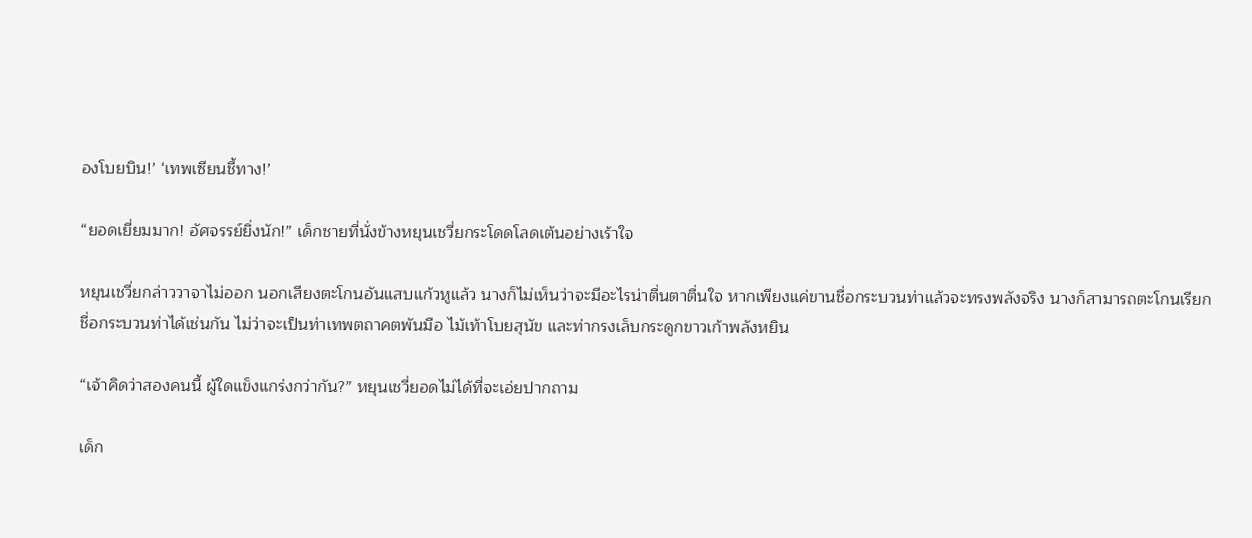องโบยบิน!’ ‘เทพเซียนชี้ทาง!’

“ยอดเยี่ยมมาก! อัศจรรย์ยิ่งนัก!” เด็กชายที่นั่งข้างหยุนเชวี่ยกระโดดโลดเต้นอย่างเร้าใจ

หยุนเชวี่ยกล่าววาจาไม่ออก นอกเสียงตะโกนอันแสบแก้วหูแล้ว นางก็ไม่เห็นว่าจะมีอะไรน่าตื่นตาตื่นใจ หากเพียงแค่ขานชื่อกระบวนท่าแล้วจะทรงพลังจริง นางก็สามารถตะโกนเรียกชื่อกระบวนท่าได้เช่นกัน ไม่ว่าจะเป็นท่าเทพตถาคตพันมือ ไม้เท้าโบยสุนัข และท่ากรงเล็บกระดูกขาวเก้าพลังหยิน

“เจ้าคิดว่าสองคนนี้ ผู้ใดแข็งแกร่งกว่ากัน?” หยุนเชวี่ยอดไม่ได้ที่จะเอ่ยปากถาม

เด็ก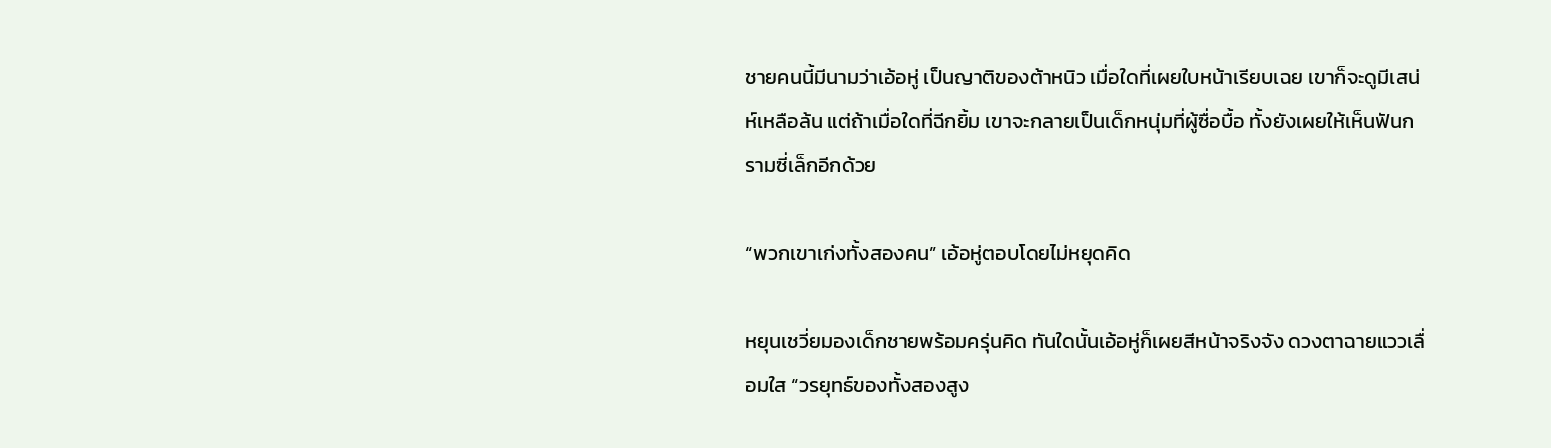ชายคนนี้มีนามว่าเอ้อหู่ เป็นญาติของต้าหนิว เมื่อใดที่เผยใบหน้าเรียบเฉย เขาก็จะดูมีเสน่ห์เหลือล้น แต่ถ้าเมื่อใดที่ฉีกยิ้ม เขาจะกลายเป็นเด็กหนุ่มที่ผู้ซื่อบื้อ ทั้งยังเผยให้เห็นฟันกรามซี่เล็กอีกด้วย

“พวกเขาเก่งทั้งสองคน” เอ้อหู่ตอบโดยไม่หยุดคิด

หยุนเชวี่ยมองเด็กชายพร้อมครุ่นคิด ทันใดนั้นเอ้อหู่ก็เผยสีหน้าจริงจัง ดวงตาฉายแววเลื่อมใส “วรยุทธ์ของทั้งสองสูง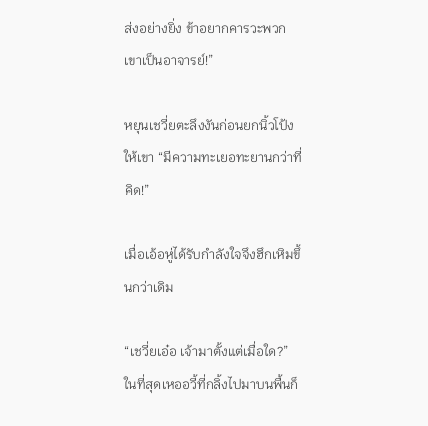ส่งอย่างยิ่ง ข้าอยากคารวะพวกเขาเป็นอาจารย์!”

หยุนเชวี่ยตะลึงงันก่อนยกนิ้วโป้งให้เขา “มีความทะเยอทะยานกว่าที่คิด!”

เมื่อเอ้อหู่ได้รับกำลังใจจึงฮึกเหิมขึ้นกว่าเดิม

“เชวี่ยเอ๋อ เจ้ามาตั้งแต่เมื่อใด?” ในที่สุดเหออวี้ที่กลิ้งไปมาบนพื้นก็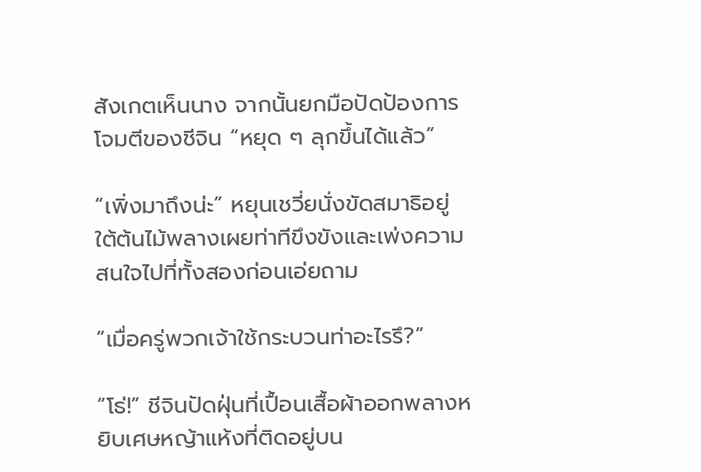สังเกตเห็นนาง จากนั้นยกมือปัดป้องการโจมตีของชีจิน “หยุด ๆ ลุกขึ้นได้แล้ว”

“เพิ่งมาถึงน่ะ” หยุนเชวี่ยนั่งขัดสมาธิอยู่ใต้ต้นไม้พลางเผยท่าทีขึงขังและเพ่งความสนใจไปที่ทั้งสองก่อนเอ่ยถาม

“เมื่อครู่พวกเจ้าใช้กระบวนท่าอะไรรึ?”

“โธ่!” ชีจินปัดฝุ่นที่เปื้อนเสื้อผ้าออกพลางหยิบเศษหญ้าแห้งที่ติดอยู่บน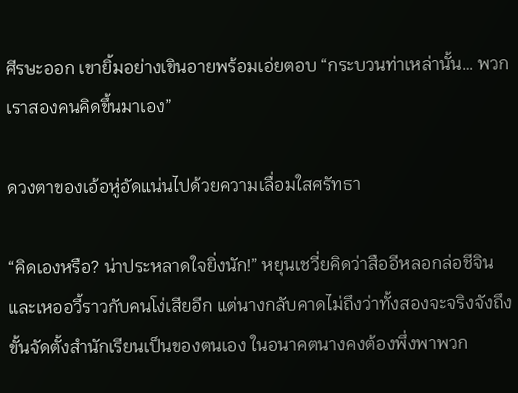ศีรษะออก เขายิ้มอย่างเขินอายพร้อมเอ่ยตอบ “กระบวนท่าเหล่านั้น… พวกเราสองคนคิดขึ้นมาเอง”

ดวงตาของเอ้อหู่อัดแน่นไปด้วยความเลื่อมใสศรัทธา

“คิดเองหรือ? น่าประหลาดใจยิ่งนัก!” หยุนเชวี่ยคิดว่าสืออีหลอกล่อชีจินและเหออวี้ราวกับคนโง่เสียอีก แต่นางกลับคาดไม่ถึงว่าทั้งสองจะจริงจังถึงขั้นจัดตั้งสำนักเรียนเป็นของตนเอง ในอนาคตนางคงต้องพึ่งพาพวก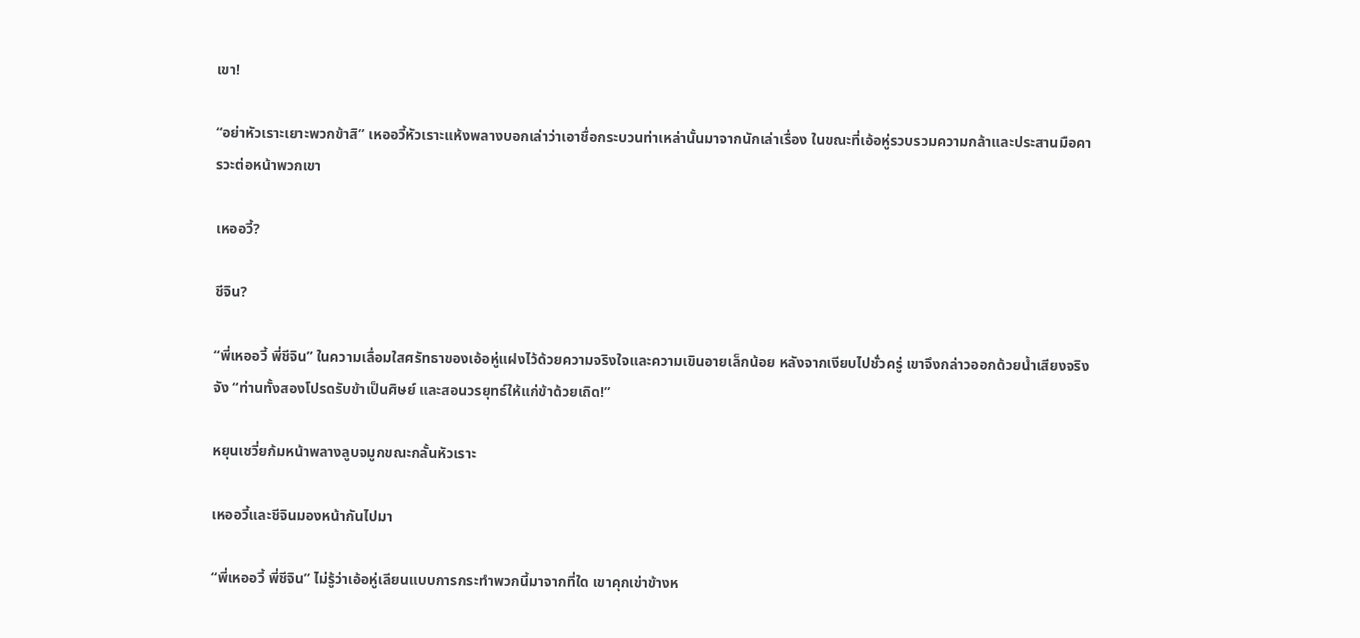เขา!

“อย่าหัวเราะเยาะพวกข้าสิ” เหออวี้หัวเราะแห้งพลางบอกเล่าว่าเอาชื่อกระบวนท่าเหล่านั้นมาจากนักเล่าเรื่อง ในขณะที่เอ้อหู่รวบรวมความกล้าและประสานมือคารวะต่อหน้าพวกเขา

เหออวี้?

ชีจิน?

“พี่เหออวี้ พี่ชีจิน” ในความเลื่อมใสศรัทธาของเอ้อหู่แฝงไว้ด้วยความจริงใจและความเขินอายเล็กน้อย หลังจากเงียบไปชั่วครู่ เขาจึงกล่าวออกด้วยน้ำเสียงจริงจัง “ท่านทั้งสองโปรดรับข้าเป็นศิษย์ และสอนวรยุทธ์ให้แก่ข้าด้วยเถิด!”

หยุนเชวี่ยก้มหน้าพลางลูบจมูกขณะกลั้นหัวเราะ

เหออวี้และชีจินมองหน้ากันไปมา

“พี่เหออวี้ พี่ชีจิน” ไม่รู้ว่าเอ้อหู่เลียนแบบการกระทำพวกนี้มาจากที่ใด เขาคุกเข่าข้างห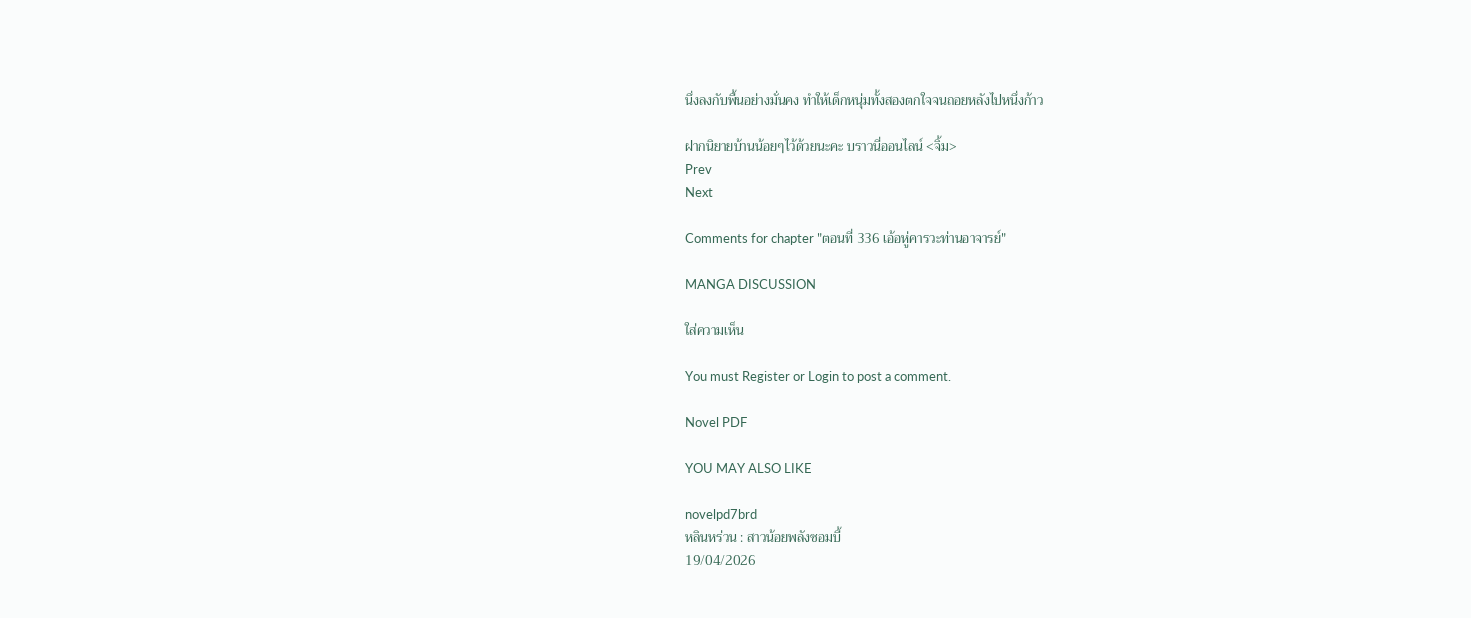นึ่งลงกับพื้นอย่างมั่นคง ทำให้เด็กหนุ่มทั้งสองตกใจจนถอยหลังไปหนึ่งก้าว

ฝากนิยายบ้านน้อยๆไว้ด้วยนะคะ บราวนี่ออนไลน์ <จิ้ม>
Prev
Next

Comments for chapter "ตอนที่ 336 เอ้อหู่คารวะท่านอาจารย์"

MANGA DISCUSSION

ใส่ความเห็น

You must Register or Login to post a comment.

Novel PDF

YOU MAY ALSO LIKE

novelpd7brd
หลินหร่วน : สาวน้อยพลังซอมบี้
19/04/2026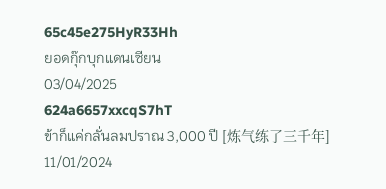65c45e275HyR33Hh
ยอดกุ๊กบุกแดนเซียน
03/04/2025
624a6657xxcqS7hT
ข้าก็แค่กลั่นลมปราณ 3,000 ปี [炼气练了三千年]
11/01/2024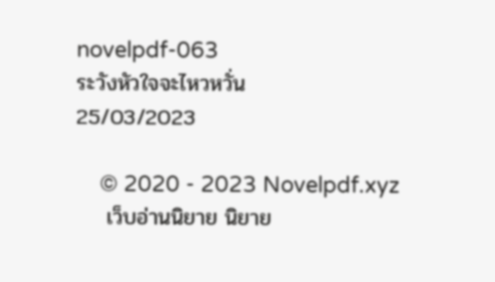novelpdf-063
ระวังหัวใจจะไหวหวั่น
25/03/2023

    © 2020 - 2023 Novelpdf.xyz
    เว็บอ่านนิยาย นิยาย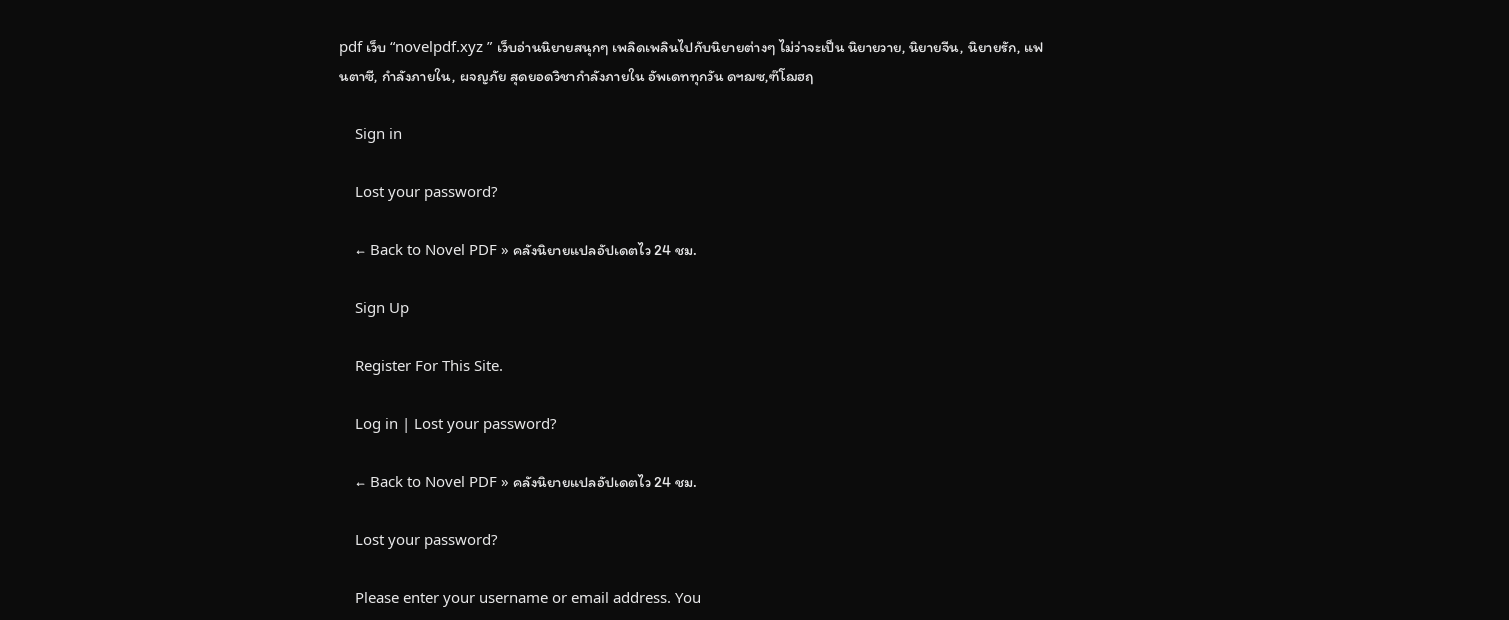pdf เว็บ “novelpdf.xyz ” เว็บอ่านนิยายสนุกๆ เพลิดเพลินไปกับนิยายต่างๆ ไม่ว่าจะเป็น นิยายวาย, นิยายจีน, นิยายรัก, แฟนตาซี, กำลังภายใน, ผจญภัย สุดยอดวิชากำลังภายใน อัพเดททุกวัน ดฯฌซ,ฑ๊โฌฮฤ

    Sign in

    Lost your password?

    ← Back to Novel PDF » คลังนิยายแปลอัปเดตไว 24 ชม.

    Sign Up

    Register For This Site.

    Log in | Lost your password?

    ← Back to Novel PDF » คลังนิยายแปลอัปเดตไว 24 ชม.

    Lost your password?

    Please enter your username or email address. You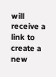will receive a link to create a new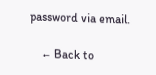password via email.

    ← Back to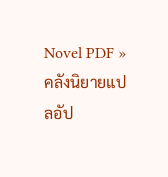Novel PDF » คลังนิยายแปลอัป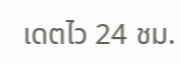เดตไว 24 ชม.